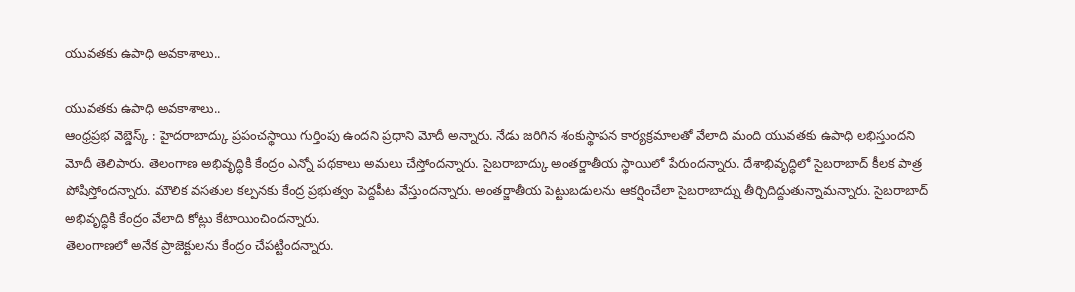యువతకు ఉపాధి అవకాశాలు..

యువతకు ఉపాధి అవకాశాలు..
ఆంధ్రప్రభ వెబ్డెస్క్ : హైదరాబాద్కు ప్రపంచస్థాయి గుర్తింపు ఉందని ప్రధాని మోదీ అన్నారు. నేడు జరిగిన శంకుస్థాపన కార్యక్రమాలతో వేలాది మంది యువతకు ఉపాధి లభిస్తుందని మోదీ తెలిపారు. తెలంగాణ అభివృద్ధికి కేంద్రం ఎన్నో పథకాలు అమలు చేస్తోందన్నారు. సైబరాబాద్కు అంతర్జాతీయ స్థాయిలో పేరుందన్నారు. దేశాభివృద్ధిలో సైబరాబాద్ కీలక పాత్ర పోషిస్తోందన్నారు. మౌలిక వసతుల కల్పనకు కేంద్ర ప్రభుత్వం పెద్దపీట వేస్తుందన్నారు. అంతర్జాతీయ పెట్టుబడులను ఆకర్షించేలా సైబరాబాద్ను తీర్చిదిద్దుతున్నామన్నారు. సైబరాబాద్ అభివృద్ధికి కేంద్రం వేలాది కోట్లు కేటాయించిందన్నారు.
తెలంగాణలో అనేక ప్రాజెక్టులను కేంద్రం చేపట్టిందన్నారు.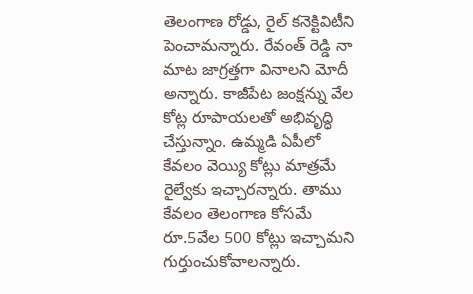తెలంగాణ రోడ్డు, రైల్ కనెక్టివిటీని పెంచామన్నారు. రేవంత్ రెడ్డి నా మాట జాగ్రత్తగా వినాలని మోదీ అన్నారు. కాజీపేట జంక్షన్ను వేల కోట్ల రూపాయలతో అభివృద్ధి చేస్తున్నాం. ఉమ్మడి ఏపీలో కేవలం వెయ్యి కోట్లు మాత్రమే రైల్వేకు ఇచ్చారన్నారు. తాము కేవలం తెలంగాణ కోసమే రూ.5వేల 500 కోట్లు ఇచ్చామని గుర్తుంచుకోవాలన్నారు.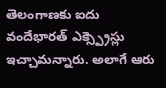తెలంగాణకు ఐదు వందేభారత్ ఎక్స్ప్రెస్లు ఇచ్చామన్నారు. అలాగే ఆరు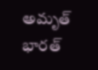అమృత్ భారత్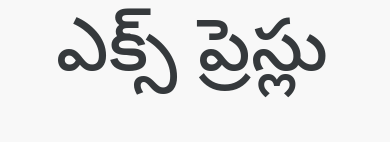ఎక్స్ ప్రెస్లు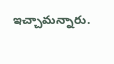ఇచ్చామన్నారు.